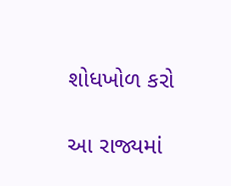શોધખોળ કરો

આ રાજ્યમાં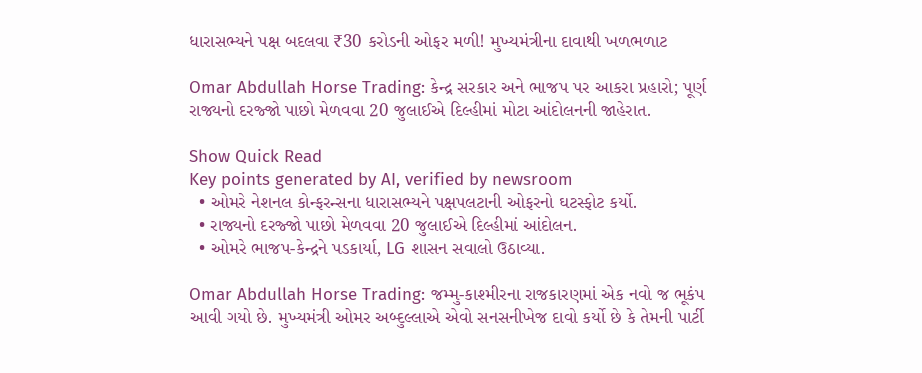ધારાસભ્યને પક્ષ બદલવા ₹30 કરોડની ઓફર મળી! મુખ્યમંત્રીના દાવાથી ખળભળાટ

Omar Abdullah Horse Trading: કેન્દ્ર સરકાર અને ભાજપ પર આકરા પ્રહારો; પૂર્ણ રાજ્યનો દરજ્જો પાછો મેળવવા 20 જુલાઈએ દિલ્હીમાં મોટા આંદોલનની જાહેરાત.

Show Quick Read
Key points generated by AI, verified by newsroom
  • ઓમરે નેશનલ કોન્ફરન્સના ધારાસભ્યને પક્ષપલટાની ઓફરનો ઘટસ્ફોટ કર્યો.
  • રાજ્યનો દરજ્જો પાછો મેળવવા 20 જુલાઈએ દિલ્હીમાં આંદોલન.
  • ઓમરે ભાજપ-કેન્દ્રને પડકાર્યા, LG શાસન સવાલો ઉઠાવ્યા.

Omar Abdullah Horse Trading: જમ્મુ-કાશ્મીરના રાજકારણમાં એક નવો જ ભૂકંપ આવી ગયો છે. મુખ્યમંત્રી ઓમર અબ્દુલ્લાએ એવો સનસનીખેજ દાવો કર્યો છે કે તેમની પાર્ટી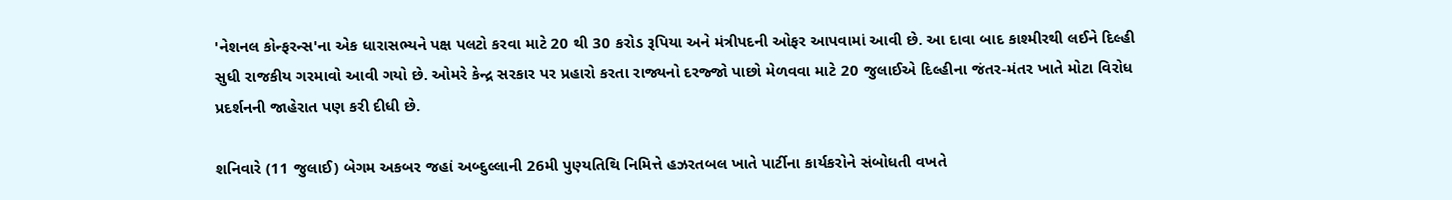'નેશનલ કોન્ફરન્સ'ના એક ધારાસભ્યને પક્ષ પલટો કરવા માટે 20 થી 30 કરોડ રૂપિયા અને મંત્રીપદની ઓફર આપવામાં આવી છે. આ દાવા બાદ કાશ્મીરથી લઈને દિલ્હી સુધી રાજકીય ગરમાવો આવી ગયો છે. ઓમરે કેન્દ્ર સરકાર પર પ્રહારો કરતા રાજ્યનો દરજ્જો પાછો મેળવવા માટે 20 જુલાઈએ દિલ્હીના જંતર-મંતર ખાતે મોટા વિરોધ પ્રદર્શનની જાહેરાત પણ કરી દીધી છે.

શનિવારે (11 જુલાઈ) બેગમ અકબર જહાં અબ્દુલ્લાની 26મી પુણ્યતિથિ નિમિત્તે હઝરતબલ ખાતે પાર્ટીના કાર્યકરોને સંબોધતી વખતે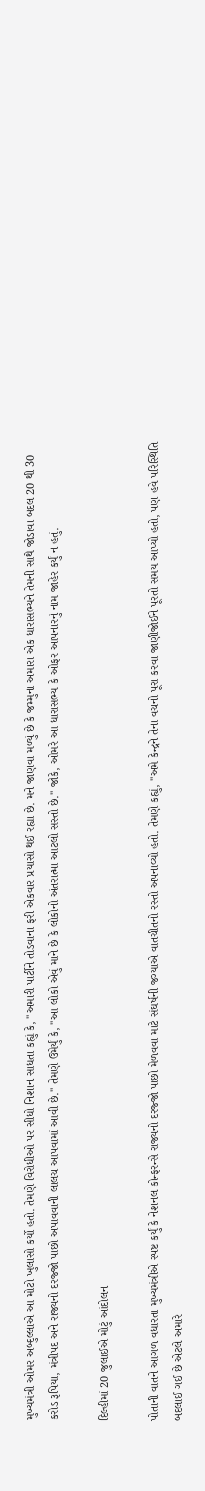મુખ્યમંત્રી ઓમર અબ્દુલ્લાએ આ મોટો ખુલાસો કર્યો હતો. તેમણે વિરોધીઓ પર સીધો નિશાન સાધતા કહ્યું કે, "અમારી પાર્ટીને તોડવાના ફરી એકવાર પ્રયાસો થઈ રહ્યા છે. મને જાણવા મળ્યું છે કે જમ્મુના અમારા એક ધારાસભ્યને તેમની સાથે જોડાવા બદલ 20 થી 30 કરોડ રૂપિયા, મંત્રીપદ અને રાજ્યનો દરજ્જો પાછો અપાવવાની લાલચ આપવામાં આવી છે." તેમણે ઉમેર્યું કે, "આ લોકો એવું માને છે કે લોકોનો અંતરાત્મા આટલો સસ્તો છે." જોકે, ઓમરે આ ધારાસભ્ય કે ઓફર આપનારનું નામ જાહેર કર્યું ન હતું.

દિલ્હીમાં 20 જુલાઈએ મોટું આંદોલન

પોતાની વાતને આગળ વધારતા મુખ્યમંત્રીએ સ્પષ્ટ કર્યું કે નેશનલ કોન્ફરન્સે રાજ્યનો દરજ્જો પાછો મેળવવા માટે સંઘર્ષની જગ્યાએ વાતચીતનો રસ્તો અપનાવ્યો હતો. તેમણે કહ્યું, "અમે કેન્દ્રને તેના વચનો પૂરા કરવા જાણીજોઈને પૂરતો સમય આપ્યો હતો, પણ હવે પરિસ્થિતિ બદલાઈ ગઈ છે એટલે અમારે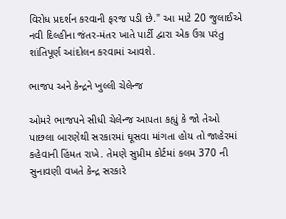વિરોધ પ્રદર્શન કરવાની ફરજ પડી છે." આ માટે 20 જુલાઈએ નવી દિલ્હીના જંતર-મંતર ખાતે પાર્ટી દ્વારા એક ઉગ્ર પરંતુ શાંતિપૂર્ણ આંદોલન કરવામાં આવશે.

ભાજપ અને કેન્દ્રને ખુલ્લી ચેલેન્જ

ઓમરે ભાજપને સીધી ચેલેન્જ આપતા કહ્યું કે જો તેઓ પાછલા બારણેથી સરકારમાં ઘૂસવા માંગતા હોય તો જાહેરમાં કહેવાની હિંમત રાખે. તેમણે સુપ્રીમ કોર્ટમાં કલમ 370 ની સુનાવણી વખતે કેન્દ્ર સરકારે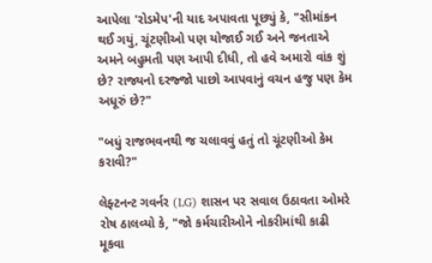આપેલા 'રોડમેપ'ની યાદ અપાવતા પૂછ્યું કે, "સીમાંકન થઈ ગયું, ચૂંટણીઓ પણ યોજાઈ ગઈ અને જનતાએ અમને બહુમતી પણ આપી દીધી, તો હવે અમારો વાંક શું છે? રાજ્યનો દરજ્જો પાછો આપવાનું વચન હજુ પણ કેમ અધૂરું છે?"

"બધું રાજભવનથી જ ચલાવવું હતું તો ચૂંટણીઓ કેમ કરાવી?"

લેફ્ટનન્ટ ગવર્નર (LG) શાસન પર સવાલ ઉઠાવતા ઓમરે રોષ ઠાલવ્યો કે, "જો કર્મચારીઓને નોકરીમાંથી કાઢી મૂકવા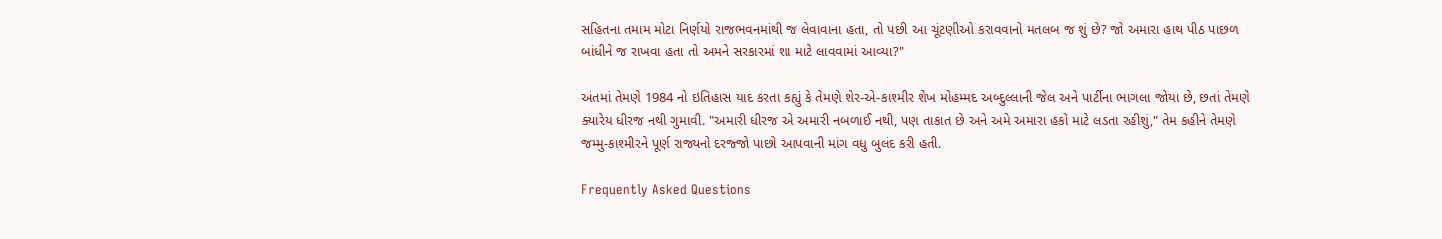સહિતના તમામ મોટા નિર્ણયો રાજભવનમાંથી જ લેવાવાના હતા, તો પછી આ ચૂંટણીઓ કરાવવાનો મતલબ જ શું છે? જો અમારા હાથ પીઠ પાછળ બાંધીને જ રાખવા હતા તો અમને સરકારમાં શા માટે લાવવામાં આવ્યા?"

અંતમાં તેમણે 1984 નો ઇતિહાસ યાદ કરતા કહ્યું કે તેમણે શેર-એ-કાશ્મીર શેખ મોહમ્મદ અબ્દુલ્લાની જેલ અને પાર્ટીના ભાગલા જોયા છે, છતાં તેમણે ક્યારેય ધીરજ નથી ગુમાવી. "અમારી ધીરજ એ અમારી નબળાઈ નથી, પણ તાકાત છે અને અમે અમારા હકો માટે લડતા રહીશું," તેમ કહીને તેમણે જમ્મુ-કાશ્મીરને પૂર્ણ રાજ્યનો દરજ્જો પાછો આપવાની માંગ વધુ બુલંદ કરી હતી.

Frequently Asked Questions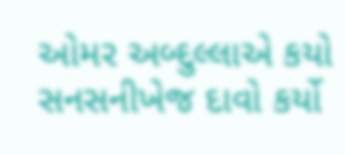ઓમર અબ્દુલ્લાએ કયો સનસનીખેજ દાવો કર્યો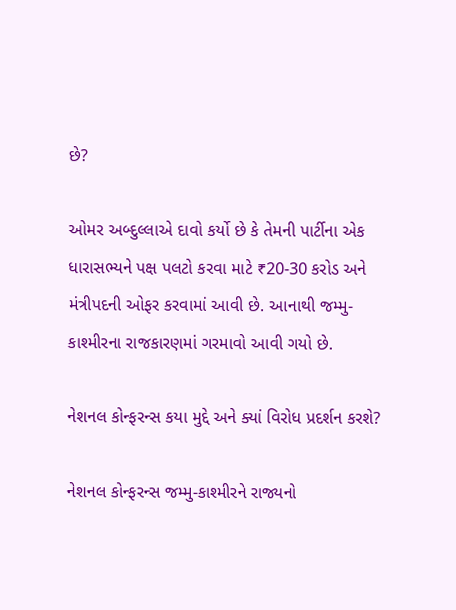છે?

ઓમર અબ્દુલ્લાએ દાવો કર્યો છે કે તેમની પાર્ટીના એક ધારાસભ્યને પક્ષ પલટો કરવા માટે ₹20-30 કરોડ અને મંત્રીપદની ઓફર કરવામાં આવી છે. આનાથી જમ્મુ-કાશ્મીરના રાજકારણમાં ગરમાવો આવી ગયો છે.

નેશનલ કોન્ફરન્સ કયા મુદ્દે અને ક્યાં વિરોધ પ્રદર્શન કરશે?

નેશનલ કોન્ફરન્સ જમ્મુ-કાશ્મીરને રાજ્યનો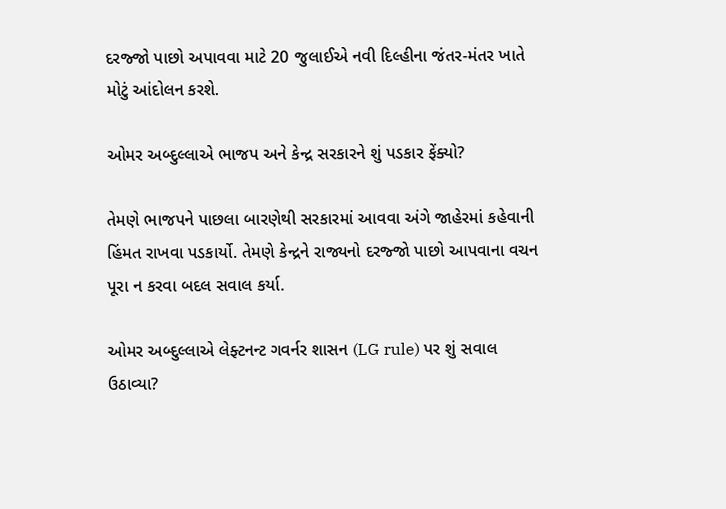દરજ્જો પાછો અપાવવા માટે 20 જુલાઈએ નવી દિલ્હીના જંતર-મંતર ખાતે મોટું આંદોલન કરશે.

ઓમર અબ્દુલ્લાએ ભાજપ અને કેન્દ્ર સરકારને શું પડકાર ફેંક્યો?

તેમણે ભાજપને પાછલા બારણેથી સરકારમાં આવવા અંગે જાહેરમાં કહેવાની હિંમત રાખવા પડકાર્યો. તેમણે કેન્દ્રને રાજ્યનો દરજ્જો પાછો આપવાના વચન પૂરા ન કરવા બદલ સવાલ કર્યા.

ઓમર અબ્દુલ્લાએ લેફ્ટનન્ટ ગવર્નર શાસન (LG rule) પર શું સવાલ ઉઠાવ્યા?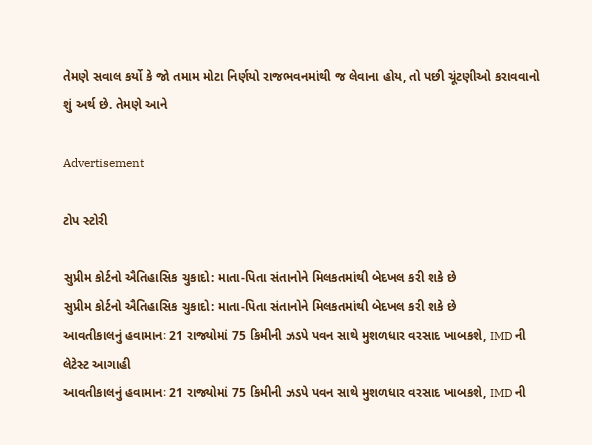તેમણે સવાલ કર્યો કે જો તમામ મોટા નિર્ણયો રાજભવનમાંથી જ લેવાના હોય, તો પછી ચૂંટણીઓ કરાવવાનો શું અર્થ છે. તેમણે આને

Advertisement

ટોપ સ્ટોરી

સુપ્રીમ કોર્ટનો ઐતિહાસિક ચુકાદો: માતા-પિતા સંતાનોને મિલકતમાંથી બેદખલ કરી શકે છે
સુપ્રીમ કોર્ટનો ઐતિહાસિક ચુકાદો: માતા-પિતા સંતાનોને મિલકતમાંથી બેદખલ કરી શકે છે
આવતીકાલનું હવામાનઃ 21 રાજ્યોમાં 75 કિમીની ઝડપે પવન સાથે મુશળધાર વરસાદ ખાબકશે, IMD ની લેટેસ્ટ આગાહી
આવતીકાલનું હવામાનઃ 21 રાજ્યોમાં 75 કિમીની ઝડપે પવન સાથે મુશળધાર વરસાદ ખાબકશે, IMD ની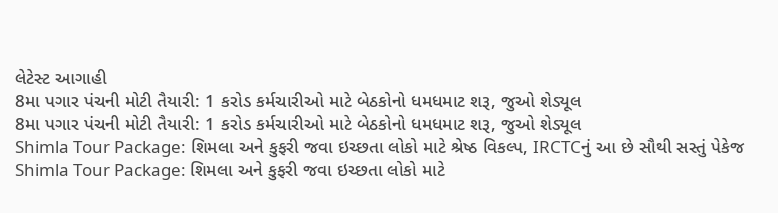લેટેસ્ટ આગાહી
8મા પગાર પંચની મોટી તૈયારી: 1 કરોડ કર્મચારીઓ માટે બેઠકોનો ધમધમાટ શરૂ, જુઓ શેડ્યૂલ
8મા પગાર પંચની મોટી તૈયારી: 1 કરોડ કર્મચારીઓ માટે બેઠકોનો ધમધમાટ શરૂ, જુઓ શેડ્યૂલ
Shimla Tour Package: શિમલા અને કુફરી જવા ઇચ્છતા લોકો માટે શ્રેષ્ઠ વિકલ્પ, IRCTCનું આ છે સૌથી સસ્તું પેકેજ
Shimla Tour Package: શિમલા અને કુફરી જવા ઇચ્છતા લોકો માટે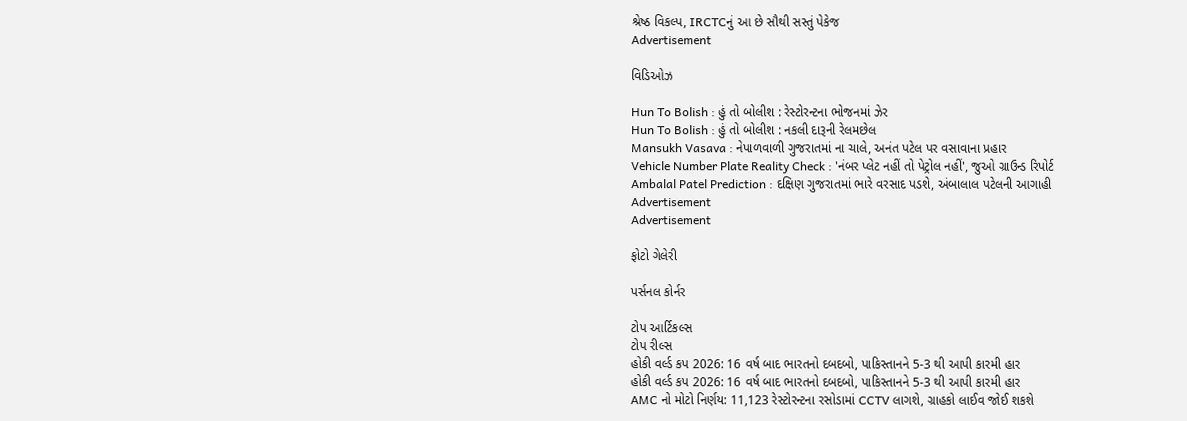શ્રેષ્ઠ વિકલ્પ, IRCTCનું આ છે સૌથી સસ્તું પેકેજ
Advertisement

વિડિઓઝ

Hun To Bolish : હું તો બોલીશ : રેસ્ટોરન્ટના ભોજનમાં ઝેર
Hun To Bolish : હું તો બોલીશ : નકલી દારૂની રેલમછેલ
Mansukh Vasava : નેપાળવાળી ગુજરાતમાં ના ચાલે, અનંત પટેલ પર વસાવાના પ્રહાર
Vehicle Number Plate Reality Check : 'નંબર પ્લેટ નહીં તો પેટ્રોલ નહીં', જુઓ ગ્રાઉન્ડ રિપોર્ટ
Ambalal Patel Prediction : દક્ષિણ ગુજરાતમાં ભારે વરસાદ પડશે, અંબાલાલ પટેલની આગાહી
Advertisement
Advertisement

ફોટો ગેલેરી

પર્સનલ કોર્નર

ટોપ આર્ટિકલ્સ
ટોપ રીલ્સ
હોકી વર્લ્ડ કપ 2026: 16 વર્ષ બાદ ભારતનો દબદબો, પાકિસ્તાનને 5-3 થી આપી કારમી હાર
હોકી વર્લ્ડ કપ 2026: 16 વર્ષ બાદ ભારતનો દબદબો, પાકિસ્તાનને 5-3 થી આપી કારમી હાર
AMC નો મોટો નિર્ણય: 11,123 રેસ્ટોરન્ટના રસોડામાં CCTV લાગશે, ગ્રાહકો લાઈવ જોઈ શકશે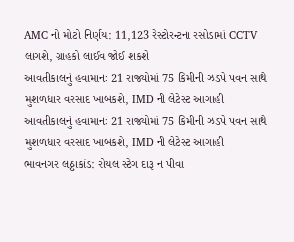AMC નો મોટો નિર્ણય: 11,123 રેસ્ટોરન્ટના રસોડામાં CCTV લાગશે, ગ્રાહકો લાઈવ જોઈ શકશે
આવતીકાલનું હવામાનઃ 21 રાજ્યોમાં 75 કિમીની ઝડપે પવન સાથે મુશળધાર વરસાદ ખાબકશે, IMD ની લેટેસ્ટ આગાહી
આવતીકાલનું હવામાનઃ 21 રાજ્યોમાં 75 કિમીની ઝડપે પવન સાથે મુશળધાર વરસાદ ખાબકશે, IMD ની લેટેસ્ટ આગાહી
ભાવનગર લઠ્ઠાકાંડ: રોયલ સ્ટેગ દારૂ ન પીવા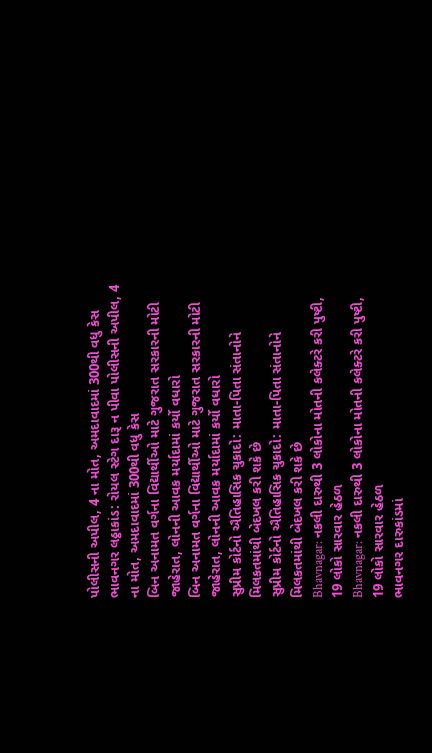પોલીસની અપીલ, 4 ના મોત, અમદાવાદમાં 300થી વધુ કેસ
ભાવનગર લઠ્ઠાકાંડ: રોયલ સ્ટેગ દારૂ ન પીવા પોલીસની અપીલ, 4 ના મોત, અમદાવાદમાં 300થી વધુ કેસ
બિન અનામત વર્ગના વિદ્યાર્થીઓ માટે ગુજરાત સરકારની મોટી જાહેરાત, લોનની આવક મર્યાદામાં કર્યો વધારો
બિન અનામત વર્ગના વિદ્યાર્થીઓ માટે ગુજરાત સરકારની મોટી જાહેરાત, લોનની આવક મર્યાદામાં કર્યો વધારો
સુપ્રીમ કોર્ટનો ઐતિહાસિક ચુકાદો: માતા-પિતા સંતાનોને મિલકતમાંથી બેદખલ કરી શકે છે
સુપ્રીમ કોર્ટનો ઐતિહાસિક ચુકાદો: માતા-પિતા સંતાનોને મિલકતમાંથી બેદખલ કરી શકે છે
Bhavnagar: નકલી દારુથી 3 લોકોના મોતની કલેક્ટરે કરી પુષ્ટી, 19 લોકો સારવાર હેઠળ
Bhavnagar: નકલી દારુથી 3 લોકોના મોતની કલેક્ટરે કરી પુષ્ટી, 19 લોકો સારવાર હેઠળ
ભાવનગર દારુકાંડમાં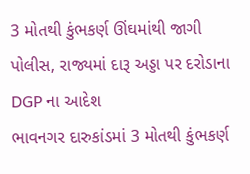3 મોતથી કુંભકર્ણ ઊંઘમાંથી જાગી પોલીસ, રાજ્યમાં દારૂ અડ્ડા પર દરોડાના DGP ના આદેશ
ભાવનગર દારુકાંડમાં 3 મોતથી કુંભકર્ણ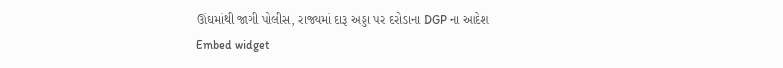ઊંઘમાંથી જાગી પોલીસ, રાજ્યમાં દારૂ અડ્ડા પર દરોડાના DGP ના આદેશ
Embed widget